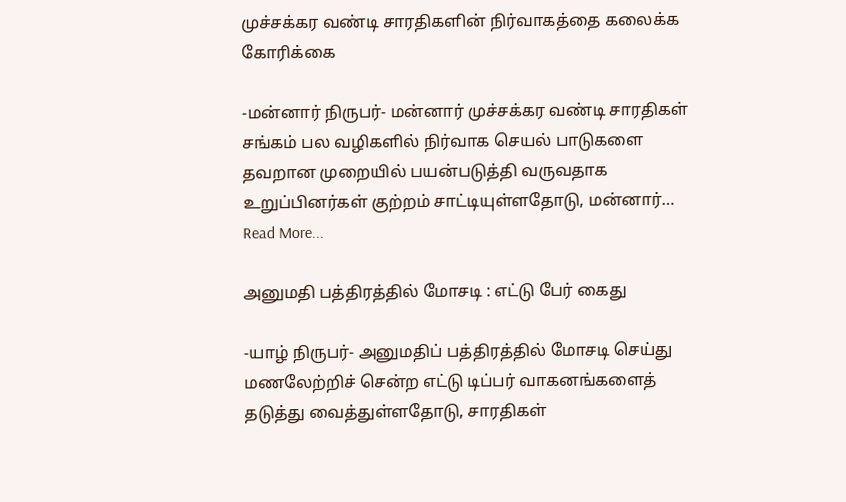முச்சக்கர வண்டி சாரதிகளின் நிர்வாகத்தை கலைக்க கோரிக்கை

-மன்னார் நிருபர்- மன்னார் முச்சக்கர வண்டி சாரதிகள் சங்கம் பல வழிகளில் நிர்வாக செயல் பாடுகளை தவறான முறையில் பயன்படுத்தி வருவதாக உறுப்பினர்கள் குற்றம் சாட்டியுள்ளதோடு, மன்னார்…
Read More...

அனுமதி பத்திரத்தில் மோசடி : எட்டு பேர் கைது

-யாழ் நிருபர்- அனுமதிப் பத்திரத்தில் மோசடி செய்து மணலேற்றிச் சென்ற எட்டு டிப்பர் வாகனங்களைத் தடுத்து வைத்துள்ளதோடு, சாரதிகள்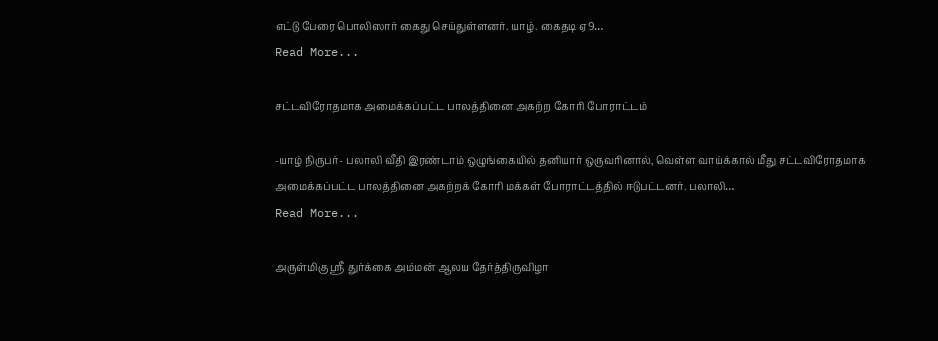எட்டு பேரை பொலிஸார் கைது செய்துள்ளனர். யாழ். கைதடி ஏ9…
Read More...

சட்டவிரோதமாக அமைக்கப்பட்ட பாலத்தினை அகற்ற கோரி போராட்டம்

-யாழ் நிருபர்- பலாலி வீதி இரண்டாம் ஒழுங்கையில் தனியார் ஒருவரினால், வெள்ள வாய்க்கால் மீது சட்டவிரோதமாக அமைக்கப்பட்ட பாலத்தினை அகற்றக் கோரி மக்கள் போராட்டத்தில் ஈடுபட்டனர். பலாலி…
Read More...

அருள்மிகு ஸ்ரீ துர்க்கை அம்மன் ஆலய தேர்த்திருவிழா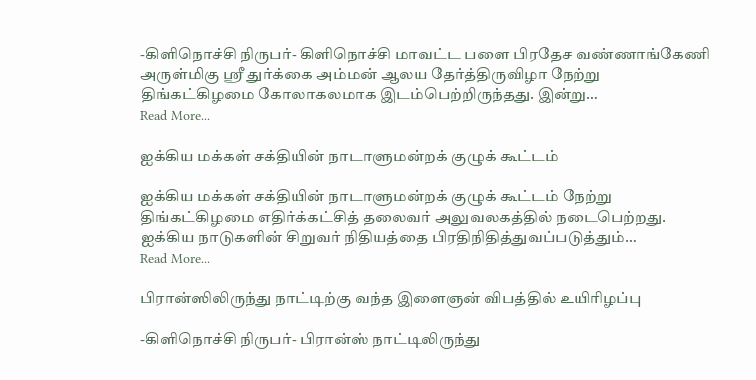-கிளிநொச்சி நிருபர்- கிளிநொச்சி மாவட்ட பளை பிரதேச வண்ணாங்கேணி அருள்மிகு ஸ்ரீ துர்க்கை அம்மன் ஆலய தேர்த்திருவிழா நேற்று திங்கட்கிழமை கோலாகலமாக இடம்பெற்றிருந்தது. இன்று…
Read More...

ஐக்கிய மக்கள் சக்தியின் நாடாளுமன்றக் குழுக் கூட்டம்

ஐக்கிய மக்கள் சக்தியின் நாடாளுமன்றக் குழுக் கூட்டம் நேற்று திங்கட்கிழமை எதிர்க்கட்சித் தலைவர் அலுவலகத்தில் நடைபெற்றது. ஐக்கிய நாடுகளின் சிறுவர் நிதியத்தை பிரதிநிதித்துவப்படுத்தும்…
Read More...

பிரான்ஸிலிருந்து நாட்டிற்கு வந்த இளைஞன் விபத்தில் உயிரிழப்பு

-கிளிநொச்சி நிருபர்- பிரான்ஸ் நாட்டிலிருந்து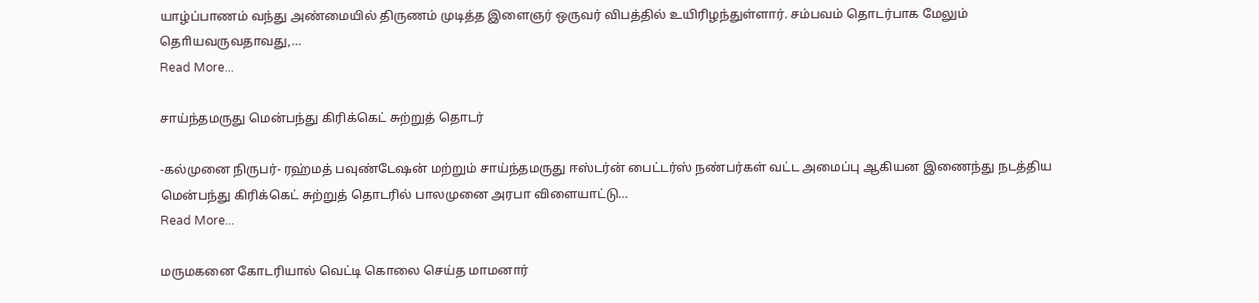யாழ்ப்பாணம் வந்து அண்மையில் திருணம் முடித்த இளைஞர் ஒருவர் விபத்தில் உயிரிழந்துள்ளார். சம்பவம் தொடர்பாக மேலும் தொியவருவதாவது,…
Read More...

சாய்ந்தமருது மென்பந்து கிரிக்கெட் சுற்றுத் தொடர்

-கல்முனை நிருபர்- ரஹ்மத் பவுண்டேஷன் மற்றும் சாய்ந்தமருது ஈஸ்டர்ன் பைட்டர்ஸ் நண்பர்கள் வட்ட அமைப்பு ஆகியன இணைந்து நடத்திய மென்பந்து கிரிக்கெட் சுற்றுத் தொடரில் பாலமுனை அரபா விளையாட்டு…
Read More...

மருமகனை கோடரியால் வெட்டி கொலை செய்த மாமனார்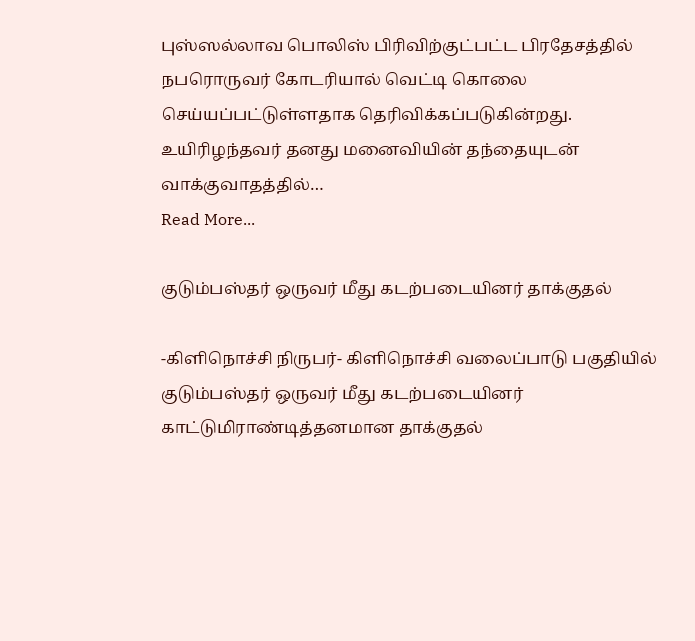புஸ்ஸல்லாவ பொலிஸ் பிரிவிற்குட்பட்ட பிரதேசத்தில் நபரொருவர் கோடரியால் வெட்டி கொலை செய்யப்பட்டுள்ளதாக தெரிவிக்கப்படுகின்றது. உயிரிழந்தவர் தனது மனைவியின் தந்தையுடன் வாக்குவாதத்தில்…
Read More...

குடும்பஸ்தர் ஒருவர் மீது கடற்படையினர் தாக்குதல்

-கிளிநொச்சி நிருபர்- கிளிநொச்சி வலைப்பாடு பகுதியில் குடும்பஸ்தர் ஒருவர் மீது கடற்படையினர் காட்டுமிராண்டித்தனமான தாக்குதல்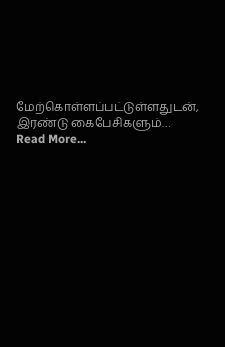மேற்கொள்ளப்பட்டுள்ளதுடன், இரண்டு கைபேசிகளும்…
Read More...